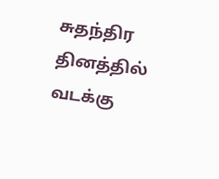சுதந்திர தினத்தில் வடக்கு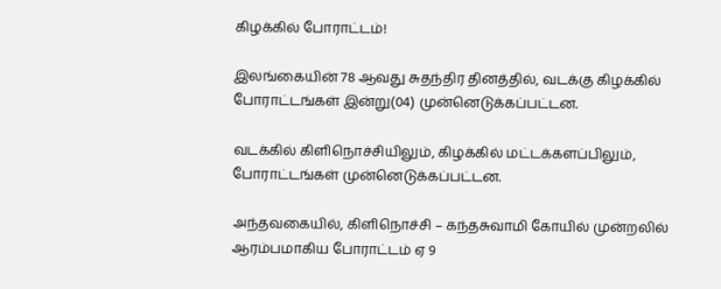கிழக்கில் போராட்டம்!

இலங்கையின் 78 ஆவது சுதந்திர தினத்தில், வடக்கு கிழக்கில் போராட்டங்கள் இன்று(04) முன்னெடுக்கப்பட்டன.

வடக்கில் கிளிநொச்சியிலும், கிழக்கில் மட்டக்களப்பிலும், போராட்டங்கள் முன்னெடுக்கப்பட்டன.

அந்தவகையில், கிளிநொச்சி – கந்தசுவாமி கோயில் முன்றலில் ஆரம்பமாகிய போராட்டம் ஏ 9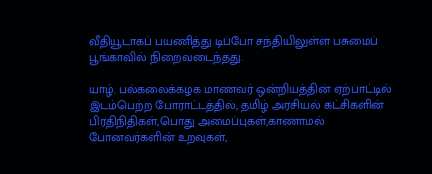வீதியூடாகப் பயணித்து டிப்போ சந்தியிலுள்ள பசுமைப் பூங்காவில் நிறைவடைந்தது.

யாழ். பல்கலைக்கழக மாணவர் ஒன்றியத்தின் ஏற்பாட்டில் இடம்பெற்ற போராட்டத்தில், தமிழ் அரசியல் கட்சிகளின் பிரதிநிதிகள்,பொது அமைப்புகள்,காணாமல் போனவர்களின் உறவுகள்,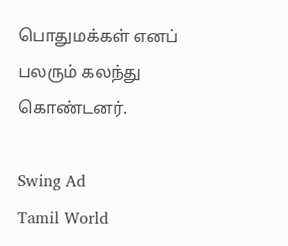பொதுமக்கள் எனப் பலரும் கலந்து கொண்டனர்.

Swing Ad
Tamil World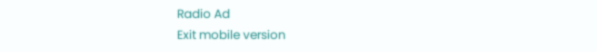Radio Ad
Exit mobile version